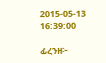2015-05-13 16:39:00

ፊረንዘ፦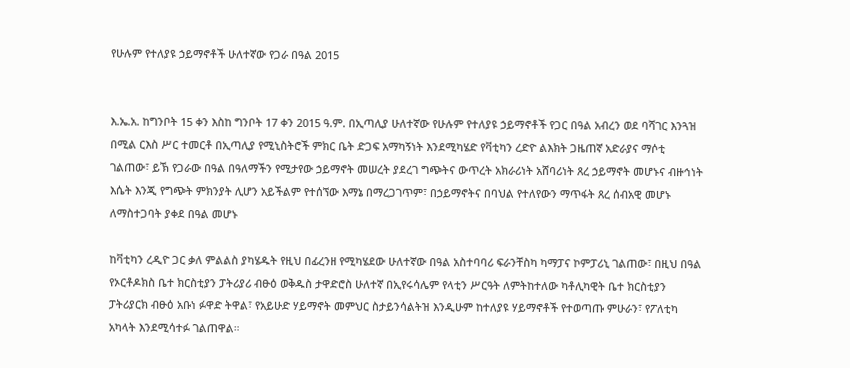የሁሉም የተለያዩ ኃይማኖቶች ሁለተኛው የጋራ በዓል 2015


እ.ኤ.አ. ከግንቦት 15 ቀን እስከ ግንቦት 17 ቀን 2015 ዓ.ም. በኢጣሊያ ሁለተኛው የሁሉም የተለያዩ ኃይማኖቶች የጋር በዓል አብረን ወደ ባሻገር እንጓዝ በሚል ርእስ ሥር ተመርቶ በኢጣሊያ የሚኒስትሮች ምክር ቤት ድጋፍ አማካኝነት እንደሚካሄድ የቫቲካን ረድዮ ልእክት ጋዜጠኛ አድራያና ማሶቲ ገልጠው፣ ይኽ የጋራው በዓል በዓለማችን የሚታየው ኃይማኖት መሠረት ያደረገ ግጭትና ውጥረት አክራሪነት አሸባሪነት ጸረ ኃይማኖት መሆኑና ብዙኅነት እሴት እንጂ የግጭት ምክንያት ሊሆን አይችልም የተሰኘው እማኔ በማረጋገጥም፣ በኃይማኖትና በባህል የተለየውን ማጥፋት ጸረ ሰብአዊ መሆኑ ለማስተጋባት ያቀደ በዓል መሆኑ

ከቫቲካን ረዲዮ ጋር ቃለ ምልልስ ያካሄዱት የዚህ በፊረንዘ የሚካሄደው ሁለተኛው በዓል አስተባባሪ ፍራንቸስካ ካማፓና ኮምፓሪኒ ገልጠው፣ በዚህ በዓል የኦርቶዶክስ ቤተ ክርስቲያን ፓትሪያሪ ብፁዕ ወቅዱስ ታዋድሮስ ሁለተኛ በኢየሩሳሌም የላቲን ሥርዓት ለምትከተለው ካቶሊካዊት ቤተ ክርስቲያን ፓትሪያርክ ብፁዕ አቡነ ፉዋድ ትዋል፣ የአይሁድ ሃይማኖት መምህር ስታይንሳልትዝ እንዲሁም ከተለያዩ ሃይማኖቶች የተወጣጡ ምሁራን፣ የፖለቲካ አካላት እንደሚሳተፉ ገልጠዋል።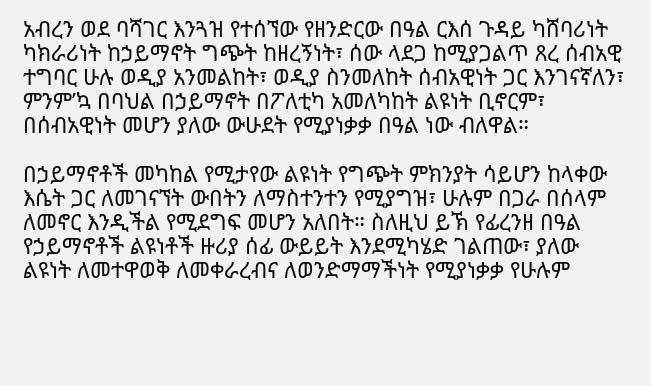አብረን ወደ ባሻገር እንጓዝ የተሰኘው የዘንድርው በዓል ርእሰ ጉዳይ ካሸባሪነት ካክራሪነት ከኃይማኖት ግጭት ከዘረኝነት፣ ሰው ላደጋ ከሚያጋልጥ ጸረ ሰብአዊ ተግባር ሁሉ ወዲያ አንመልከት፣ ወዲያ ስንመለከት ሰብአዊነት ጋር እንገናኛለን፣ ምንም’ኳ በባህል በኃይማኖት በፖለቲካ አመለካከት ልዩነት ቢኖርም፣ በሰብአዊነት መሆን ያለው ውሁደት የሚያነቃቃ በዓል ነው ብለዋል።

በኃይማኖቶች መካከል የሚታየው ልዩነት የግጭት ምክንያት ሳይሆን ከላቀው እሴት ጋር ለመገናኘት ውበትን ለማስተንተን የሚያግዝ፣ ሁሉም በጋራ በሰላም ለመኖር እንዲችል የሚደግፍ መሆን አለበት። ስለዚህ ይኽ የፊረንዘ በዓል የኃይማኖቶች ልዩነቶች ዙሪያ ሰፊ ውይይት እንደሚካሄድ ገልጠው፣ ያለው ልዩነት ለመተዋወቅ ለመቀራረብና ለወንድማማችነት የሚያነቃቃ የሁሉም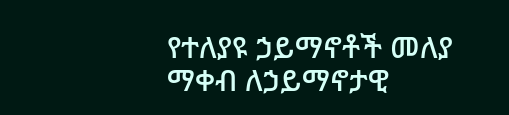የተለያዩ ኃይማኖቶች መለያ ማቀብ ለኃይማኖታዊ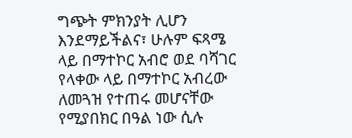ግጭት ምክንያት ሊሆን እንደማይችልና፣ ሁሉም ፍጻሜ ላይ በማተኮር አብሮ ወደ ባሻገር የላቀው ላይ በማተኮር አብረው ለመጓዝ የተጠሩ መሆናቸው የሚያበክር በዓል ነው ሲሉ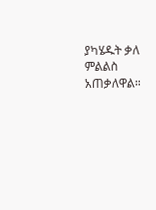ያካሄዱት ቃለ ምልልስ አጠቃለዋል።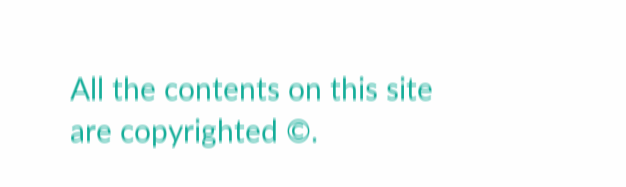All the contents on this site are copyrighted ©.